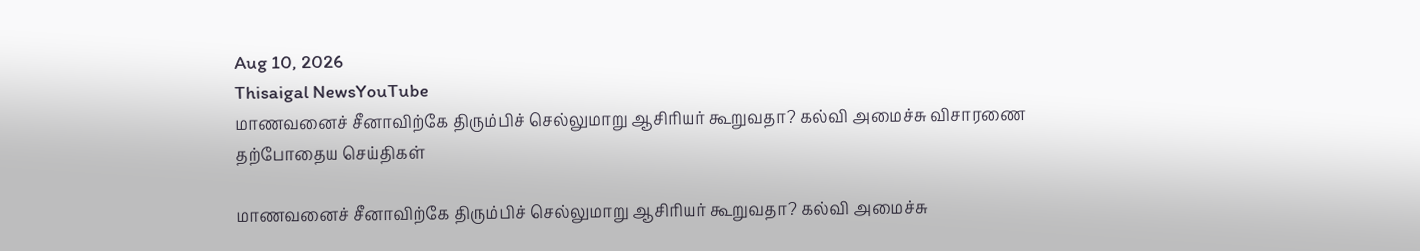Aug 10, 2026
Thisaigal NewsYouTube
மாணவனைச் சீனாவிற்கே திரும்பிச் செல்லுமாறு ஆசிரியர் கூறுவதா? கல்வி அமைச்சு விசாரணை
தற்போதைய செய்திகள்

மாணவனைச் சீனாவிற்கே திரும்பிச் செல்லுமாறு ஆசிரியர் கூறுவதா? கல்வி அமைச்சு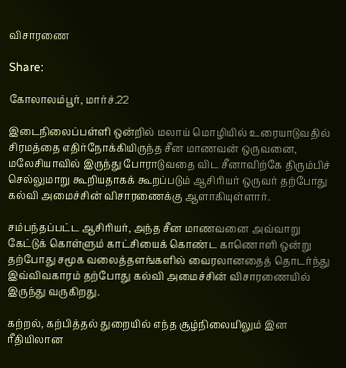விசாரணை

Share:

கோலாலம்பூர், மார்ச்.22

இடைநிலைப்பள்ளி ஒன்றில் மலாய் மொழியில் உரையாடுவதில் சிரமத்தை எதிர்நோக்கியிருந்த சீன மாணவன் ஒருவனை, மலேசியாவில் இருந்து போராடுவதை விட சீனாவிற்கே திரும்பிச் செல்லுமாறு கூறியதாகக் கூறப்படும் ஆசிரியர் ஒருவர் தற்போது கல்வி அமைச்சின் விசாரணைக்கு ஆளாகியுள்ளார்.

சம்பந்தப்பட்ட ஆசிரியர், அந்த சீன மாணவனை அவ்வாறு கேட்டுக் கொள்ளும் காட்சியைக் கொண்ட காணொளி ஒன்று தற்போது சமூக வலைத்தளங்களில் வைரலானதைத் தொடர்ந்து இவ்விவகாரம் தற்போது கல்வி அமைச்சின் விசாரணையில் இருந்து வருகிறது.

கற்றல், கற்பித்தல் துறையில் எந்த சூழ்நிலையிலும் இன ரீதியிலான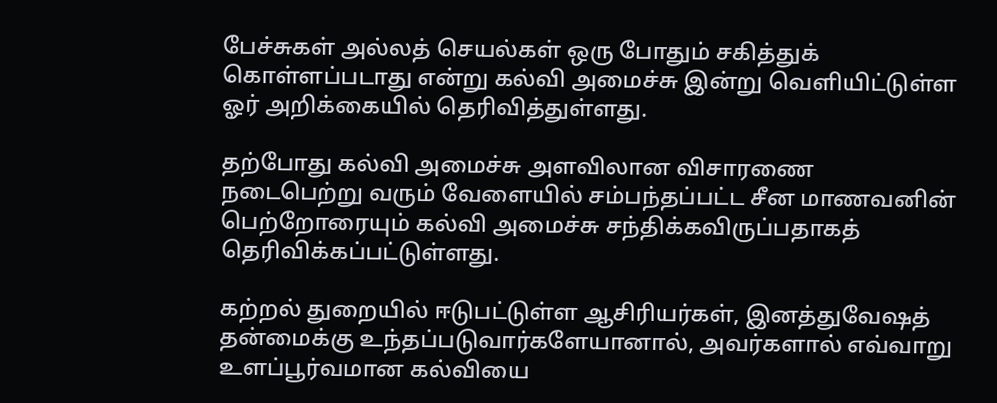பேச்சுகள் அல்லத் செயல்கள் ஒரு போதும் சகித்துக் கொள்ளப்படாது என்று கல்வி அமைச்சு இன்று வெளியிட்டுள்ள ஓர் அறிக்கையில் தெரிவித்துள்ளது.

தற்போது கல்வி அமைச்சு அளவிலான விசாரணை நடைபெற்று வரும் வேளையில் சம்பந்தப்பட்ட சீன மாணவனின் பெற்றோரையும் கல்வி அமைச்சு சந்திக்கவிருப்பதாகத் தெரிவிக்கப்பட்டுள்ளது.

கற்றல் துறையில் ஈடுபட்டுள்ள ஆசிரியர்கள், இனத்துவேஷத் தன்மைக்கு உந்தப்படுவார்களேயானால், அவர்களால் எவ்வாறு உளப்பூர்வமான கல்வியை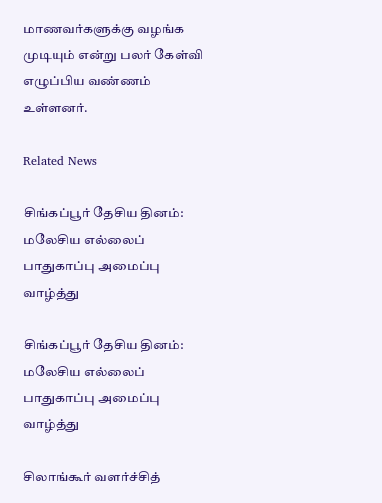மாணவர்களுக்கு வழங்க முடியும் என்று பலர் கேள்வி எழுப்பிய வண்ணம் உள்ளனர்.

Related News

சிங்கப்பூர் தேசிய தினம்:  மலேசிய எல்லைப் பாதுகாப்பு அமைப்பு வாழ்த்து

சிங்கப்பூர் தேசிய தினம்: மலேசிய எல்லைப் பாதுகாப்பு அமைப்பு வாழ்த்து

சிலாங்கூர் வளர்ச்சித்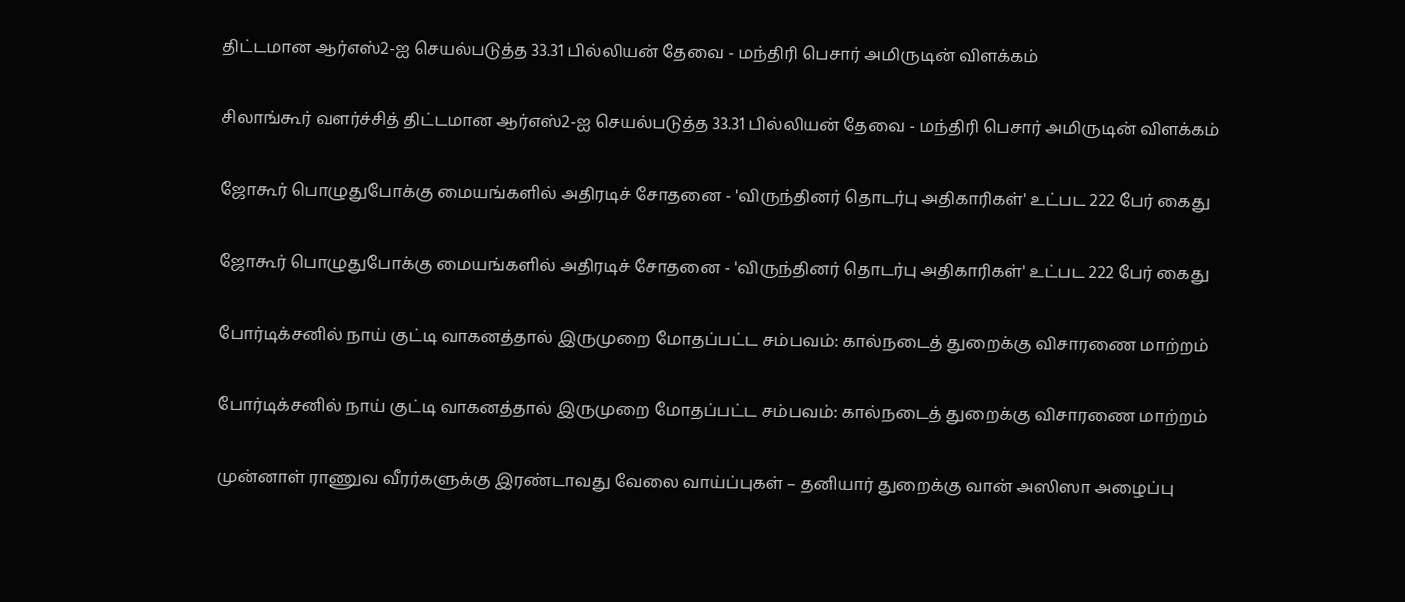திட்டமான ஆர்எஸ்2-ஐ செயல்படுத்த 33.31 பில்லியன் தேவை - மந்திரி பெசார் அமிருடின் விளக்கம்

சிலாங்கூர் வளர்ச்சித் திட்டமான ஆர்எஸ்2-ஐ செயல்படுத்த 33.31 பில்லியன் தேவை - மந்திரி பெசார் அமிருடின் விளக்கம்

ஜோகூர் பொழுதுபோக்கு மையங்களில் அதிரடிச் சோதனை - 'விருந்தினர் தொடர்பு அதிகாரிகள்' உட்பட 222 பேர் கைது

ஜோகூர் பொழுதுபோக்கு மையங்களில் அதிரடிச் சோதனை - 'விருந்தினர் தொடர்பு அதிகாரிகள்' உட்பட 222 பேர் கைது

போர்டிக்சனில் நாய் குட்டி வாகனத்தால் இருமுறை மோதப்பட்ட சம்பவம்: கால்நடைத் துறைக்கு விசாரணை மாற்றம்

போர்டிக்சனில் நாய் குட்டி வாகனத்தால் இருமுறை மோதப்பட்ட சம்பவம்: கால்நடைத் துறைக்கு விசாரணை மாற்றம்

முன்னாள் ராணுவ வீரர்களுக்கு இரண்டாவது வேலை வாய்ப்புகள் – தனியார் துறைக்கு வான் அஸிஸா அழைப்பு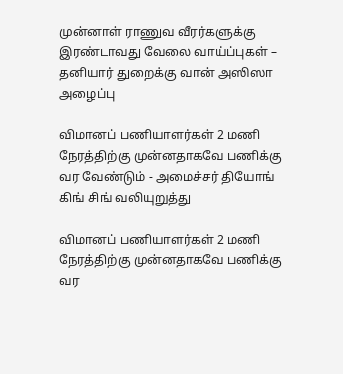முன்னாள் ராணுவ வீரர்களுக்கு இரண்டாவது வேலை வாய்ப்புகள் – தனியார் துறைக்கு வான் அஸிஸா அழைப்பு

விமானப் பணியாளர்கள் 2 மணி நேரத்திற்கு முன்னதாகவே பணிக்கு வர வேண்டும் - அமைச்சர் தியோங் கிங் சிங் வலியுறுத்து

விமானப் பணியாளர்கள் 2 மணி நேரத்திற்கு முன்னதாகவே பணிக்கு வர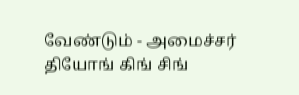வேண்டும் - அமைச்சர் தியோங் கிங் சிங்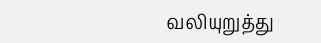வலியுறுத்து